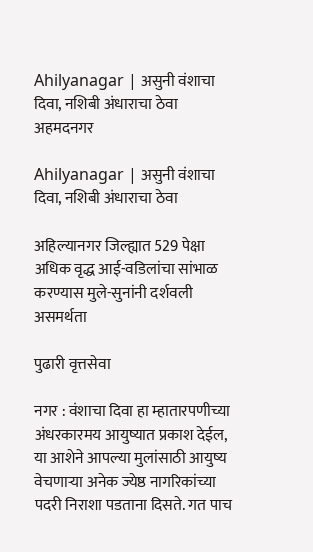Ahilyanagar | असुनी वंशाचा दिवा, नशिबी अंधाराचा ठेवा
अहमदनगर

Ahilyanagar | असुनी वंशाचा दिवा, नशिबी अंधाराचा ठेवा

अहिल्यानगर जिल्ह्यात 529 पेक्षा अधिक वृद्ध आई-वडिलांचा सांभाळ करण्यास मुले-सुनांनी दर्शवली असमर्थता

पुढारी वृत्तसेवा

नगर : वंशाचा दिवा हा म्हातारपणीच्या अंधरकारमय आयुष्यात प्रकाश देईल, या आशेने आपल्या मुलांसाठी आयुष्य वेचणार्‍या अनेक ज्येष्ठ नागरिकांच्या पदरी निराशा पडताना दिसते. गत पाच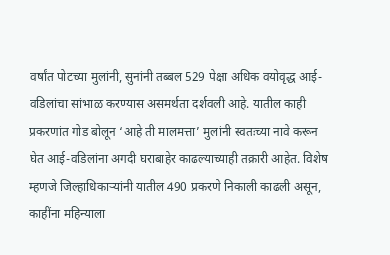वर्षांत पोटच्या मुलांनी, सुनांनी तब्बल 529 पेक्षा अधिक वयोवृद्ध आई-वडिलांचा सांभाळ करण्यास असमर्थता दर्शवली आहे. यातील काही प्रकरणांत गोड बोलून ‘आहे ती मालमत्ता’ मुलांनी स्वतःच्या नावे करून घेत आई-वडिलांना अगदी घराबाहेर काढल्याच्याही तक्रारी आहेत. विशेष म्हणजे जिल्हाधिकार्‍यांनी यातील 490 प्रकरणे निकाली काढली असून, काहींना महिन्याला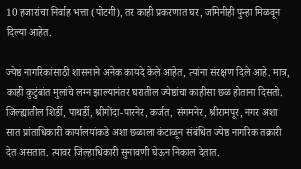10 हजारांचा निर्वाह भत्ता (पोटगी), तर काही प्रकरणात घर, जमिनीही पुन्हा मिळवून दिल्या आहेत.

ज्येष्ठ नागरिकांसाठी शासनाने अनेक कायदे केले आहेत, त्यांना संरक्षण दिले आहे. मात्र, काही कुटुंबांत मुलांचे लग्न झाल्यानंतर घरातील ज्येष्ठांचा काहीसा छळ होताना दिसतो. जिल्ह्यातील शिर्डी, पाथर्डी, श्रीगोंदा-पारनेर, कर्जत, संगमनेर, श्रीरामपूर, नगर अशा सात प्रांताधिकारी कार्यालयांकडे अशा छळाला कंटाळून संबंधित ज्येष्ठ नागरिक तक्रारी देत असतात. त्यावर जिल्हाधिकारी सुनावणी घेऊन निकाल देतात.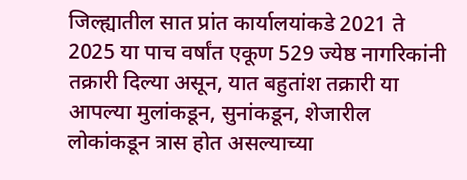जिल्ह्यातील सात प्रांत कार्यालयांकडे 2021 ते 2025 या पाच वर्षांत एकूण 529 ज्येष्ठ नागरिकांनी तक्रारी दिल्या असून, यात बहुतांश तक्रारी या आपल्या मुलांकडून, सुनांकडून, शेजारील लोकांकडून त्रास होत असल्याच्या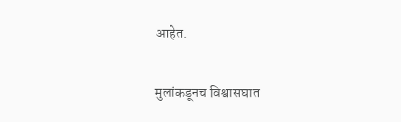आहेत.

मुलांकडूनच विश्वासघात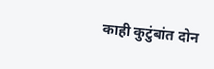काही कुटुंबांत दोन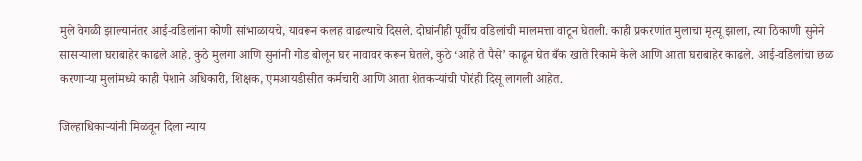मुले वेगळी झाल्यानंतर आई-वडिलांना कोणी सांभाळायचे, यावरून कलह वाढल्याचे दिसले. दोघांनीही पूर्वीच वडिलांची मालमत्ता वाटून घेतली. काही प्रकरणांत मुलाचा मृत्यू झाला, त्या ठिकाणी सुनेने सासर्‍याला घराबाहेर काढले आहे. कुठे मुलगा आणि सुनांनी गोड बोलून घर नावावर करून घेतले, कुठे ‘आहे ते पैसे’ काढून घेत बँक खाते रिकामे केले आणि आता घराबाहेर काढले. आई-वडिलांचा छळ करणार्‍या मुलांमध्ये काही पेशाने अधिकारी, शिक्षक, एमआयडीसीत कर्मचारी आणि आता शेतकर्‍यांची पोरंही दिसू लागली आहेत.

जिल्हाधिकार्‍यांनी मिळवून दिला न्याय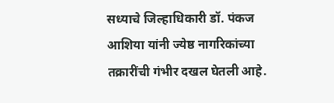सध्याचे जिल्हाधिकारी डॉ. पंकज आशिया यांनी ज्येष्ठ नागरिकांच्या तक्रारींची गंभीर दखल घेतली आहे.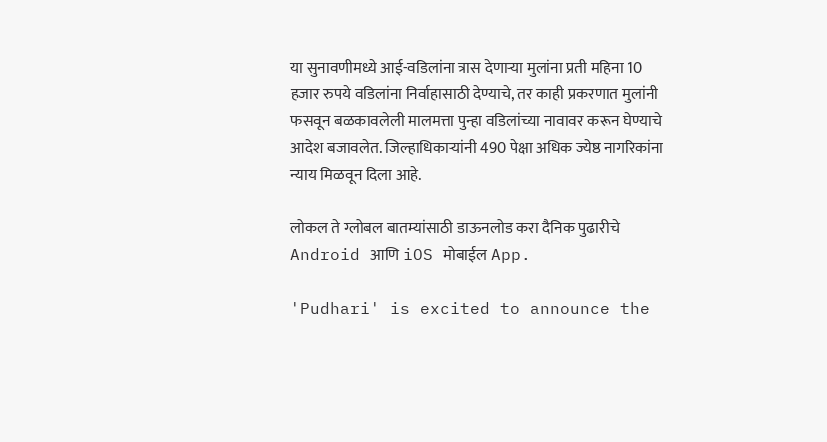या सुनावणीमध्ये आई-वडिलांना त्रास देणार्‍या मुलांना प्रती महिना 10 हजार रुपये वडिलांना निर्वाहासाठी देण्याचे, तर काही प्रकरणात मुलांनी फसवून बळकावलेली मालमत्ता पुन्हा वडिलांच्या नावावर करून घेण्याचे आदेश बजावलेत. जिल्हाधिकार्‍यांनी 490 पेक्षा अधिक ज्येष्ठ नागरिकांना न्याय मिळवून दिला आहे.

लोकल ते ग्लोबल बातम्यांसाठी डाऊनलोड करा दैनिक पुढारीचे Android आणि iOS मोबाईल App.

'Pudhari' is excited to announce the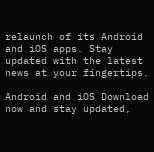relaunch of its Android and iOS apps. Stay updated with the latest news at your fingertips.

Android and iOS Download now and stay updated,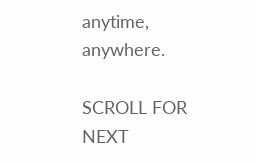anytime, anywhere.

SCROLL FOR NEXT